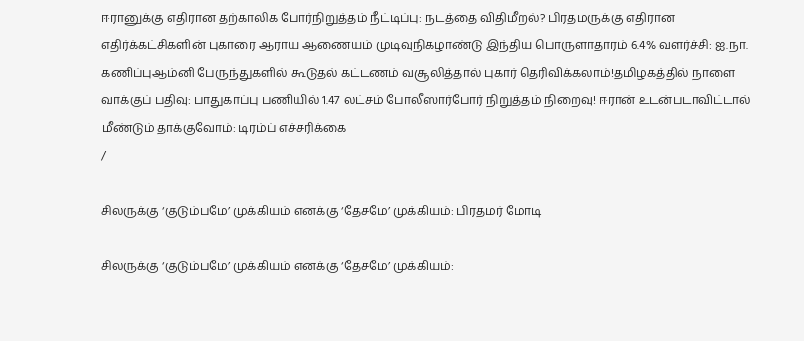ஈரானுக்கு எதிரான தற்காலிக போர்நிறுத்தம் நீட்டிப்பு: நடத்தை விதிமீறல்? பிரதமருக்கு எதிரான எதிர்க்கட்சிகளின் புகாரை ஆராய ஆணையம் முடிவுநிகழாண்டு இந்திய பொருளாதாரம் 6.4% வளர்ச்சி: ஐ.நா. கணிப்புஆம்னி பேருந்துகளில் கூடுதல் கட்டணம் வசூலித்தால் புகார் தெரிவிக்கலாம்!தமிழகத்தில் நாளை வாக்குப் பதிவு: பாதுகாப்பு பணியில் 1.47 லட்சம் போலீஸார்போர் நிறுத்தம் நிறைவு! ஈரான் உடன்படாவிட்டால் மீண்டும் தாக்குவோம்: டிரம்ப் எச்சரிக்கை
/

சிலருக்கு ‘குடும்பமே’ முக்கியம் எனக்கு ‘தேசமே’ முக்கியம்: பிரதமர் மோடி

சிலருக்கு ‘குடும்பமே’ முக்கியம் எனக்கு ‘தேசமே’ முக்கியம்: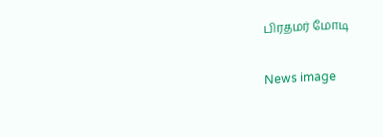பிரதமர் மோடி

News image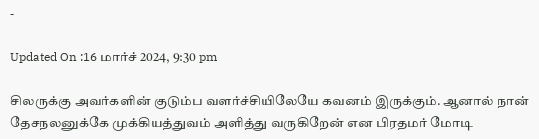-

Updated On :16 மார்ச் 2024, 9:30 pm

சிலருக்கு அவர்களின் குடும்ப வளர்ச்சியிலேயே கவனம் இருக்கும். ஆனால் நான் தேசநலனுக்கே முக்கியத்துவம் அளித்து வருகிறேன் என பிரதமர் மோடி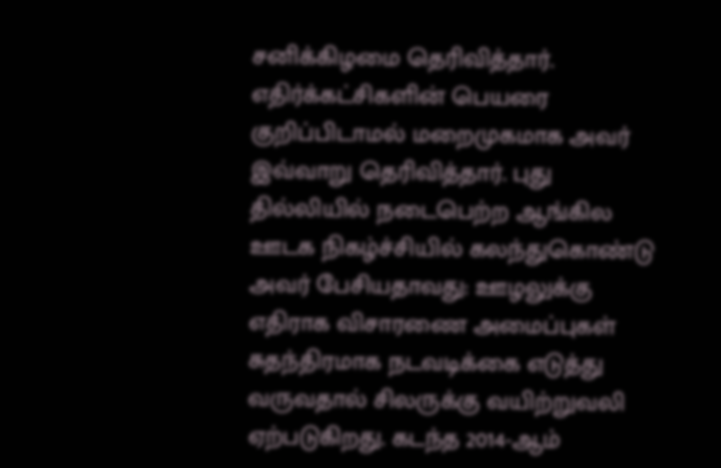சனிக்கிழமை தெரிவித்தார். எதிர்க்கட்சிகளின் பெயரை குறிப்பிடாமல் மறைமுகமாக அவர் இவ்வாறு தெரிவித்தார். புது தில்லியில் நடைபெற்ற ஆங்கில ஊடக நிகழ்ச்சியில் கலந்துகொண்டு அவர் பேசியதாவது: ஊழலுக்கு எதிராக விசாரணை அமைப்புகள் சுதந்திரமாக நடவடிக்கை எடுத்து வருவதால் சிலருக்கு வயிற்றுவலி ஏற்படுகிறது. கடந்த 2014-ஆம்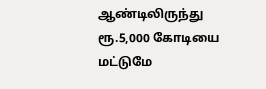ஆண்டிலிருந்து ரூ.5,000 கோடியை மட்டுமே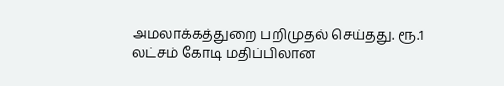அமலாக்கத்துறை பறிமுதல் செய்தது. ரூ.1 லட்சம் கோடி மதிப்பிலான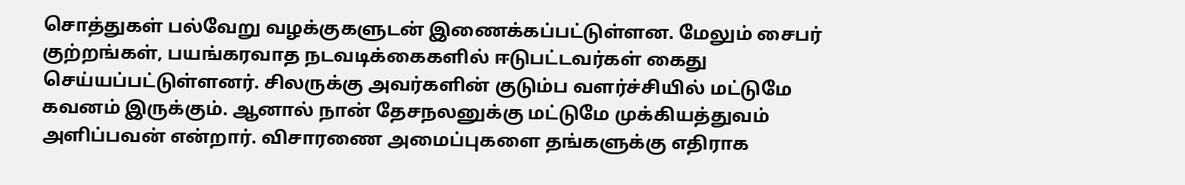சொத்துகள் பல்வேறு வழக்குகளுடன் இணைக்கப்பட்டுள்ளன. மேலும் சைபர் குற்றங்கள், பயங்கரவாத நடவடிக்கைகளில் ஈடுபட்டவர்கள் கைது செய்யப்பட்டுள்ளனர். சிலருக்கு அவர்களின் குடும்ப வளர்ச்சியில் மட்டுமே கவனம் இருக்கும். ஆனால் நான் தேசநலனுக்கு மட்டுமே முக்கியத்துவம் அளிப்பவன் என்றார். விசாரணை அமைப்புகளை தங்களுக்கு எதிராக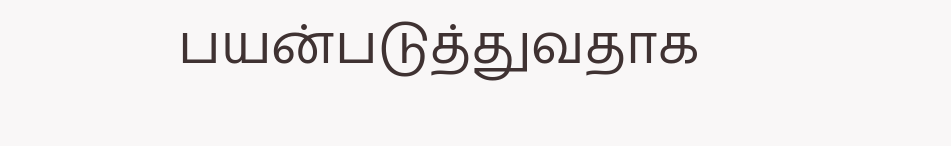பயன்படுத்துவதாக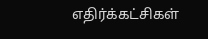எதிர்க்கட்சிகள்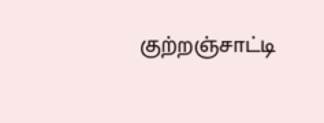குற்றஞ்சாட்டி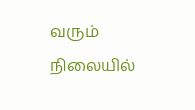வரும் நிலையில்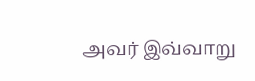அவர் இவ்வாறு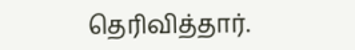தெரிவித்தார்.